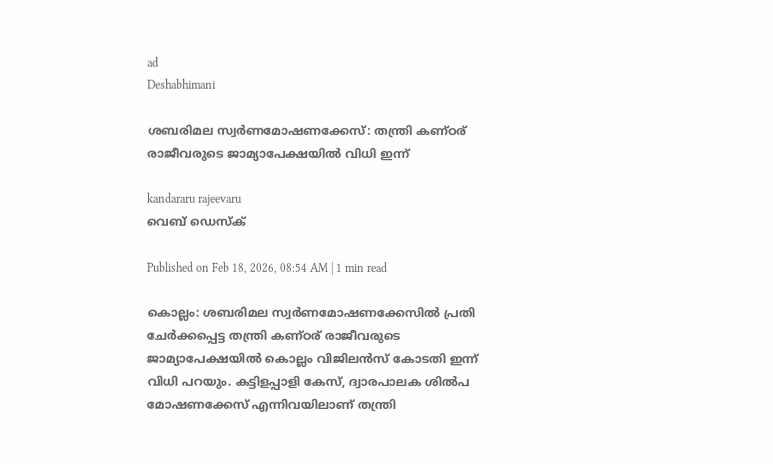ad
Deshabhimani

ശബരിമല സ്വർണമോഷണക്കേസ്: തന്ത്രി കണ്ഠര് രാജീവരുടെ ജാമ്യാപേക്ഷയിൽ വിധി ഇന്ന്

kandararu rajeevaru
വെബ് ഡെസ്ക്

Published on Feb 18, 2026, 08:54 AM | 1 min read

കൊല്ലം: ശബരിമല സ്വർണമോഷണക്കേസിൽ പ്രതി ചേർക്കപ്പെട്ട തന്ത്രി കണ്ഠര് രാജീവരുടെ ജാമ്യാപേക്ഷയിൽ കൊല്ലം വിജിലൻസ് കോടതി ഇന്ന് വിധി പറയും. കട്ടിളപ്പാളി കേസ്, ദ്വാരപാലക ശിൽപ മോഷണക്കേസ് എന്നിവയിലാണ് തന്ത്രി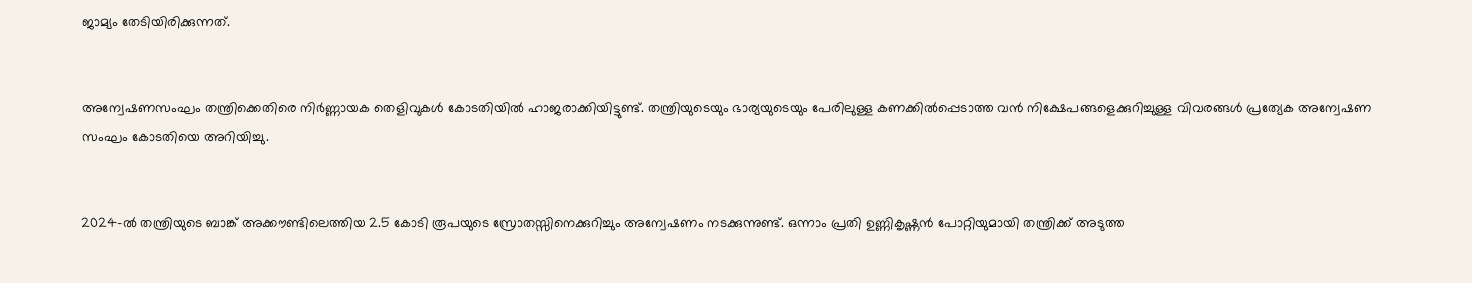ജാമ്യം തേടിയിരിക്കുന്നത്.


അന്വേഷണസംഘം തന്ത്രിക്കെതിരെ നിർണ്ണായക തെളിവുകൾ കോടതിയിൽ ഹാജരാക്കിയിട്ടുണ്ട്. തന്ത്രിയുടെയും ഭാര്യയുടെയും പേരിലുള്ള കണക്കിൽപ്പെടാത്ത വൻ നിക്ഷേപങ്ങളെക്കുറിച്ചുള്ള വിവരങ്ങൾ പ്രത്യേക അന്വേഷണ സംഘം കോടതിയെ അറിയിച്ചു.


2024-ൽ തന്ത്രിയുടെ ബാങ്ക് അക്കൗണ്ടിലെത്തിയ 2.5 കോടി രൂപയുടെ സ്രോതസ്സിനെക്കുറിച്ചും അന്വേഷണം നടക്കുന്നുണ്ട്. ഒന്നാം പ്രതി ഉണ്ണികൃഷ്ണൻ പോറ്റിയുമായി തന്ത്രിക്ക് അടുത്ത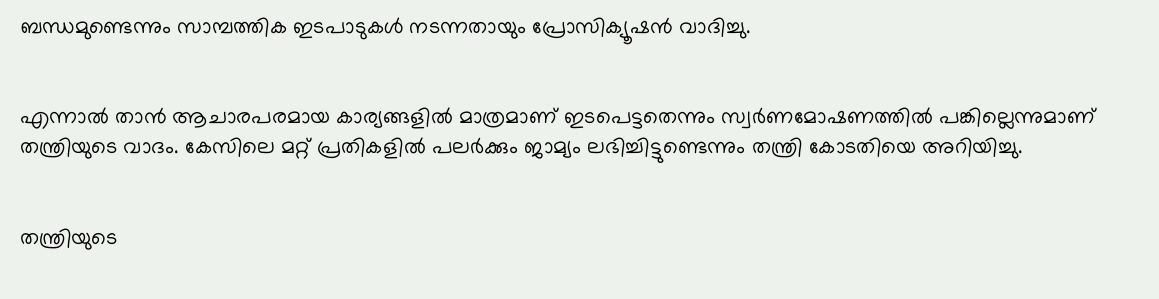ബന്ധമുണ്ടെന്നും സാമ്പത്തിക ഇടപാടുകൾ നടന്നതായും പ്രോസിക്യൂഷൻ വാദിച്ചു.


എന്നാൽ താൻ ആചാരപരമായ കാര്യങ്ങളിൽ മാത്രമാണ് ഇടപെട്ടതെന്നും സ്വർണമോഷണത്തിൽ പങ്കില്ലെന്നുമാണ് തന്ത്രിയുടെ വാദം. കേസിലെ മറ്റ് പ്രതികളിൽ പലർക്കും ജാമ്യം ലഭിച്ചിട്ടുണ്ടെന്നും തന്ത്രി കോടതിയെ അറിയിച്ചു.


തന്ത്രിയുടെ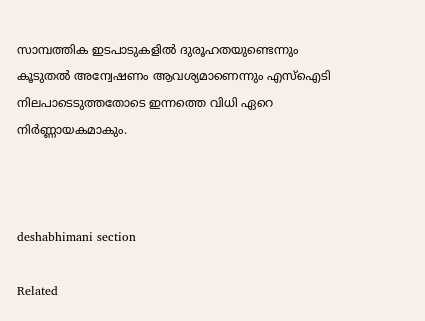സാമ്പത്തിക ഇടപാടുകളിൽ ദുരൂഹതയുണ്ടെന്നും കൂടുതൽ അന്വേഷണം ആവശ്യമാണെന്നും എസ്ഐടി നിലപാടെടുത്തതോടെ ഇന്നത്തെ വിധി ഏറെ നിർണ്ണായകമാകും.



deshabhimani section

Related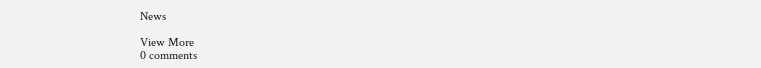News

View More
0 comments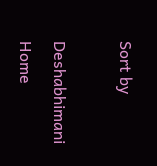Sort by

Deshabhimani
Home